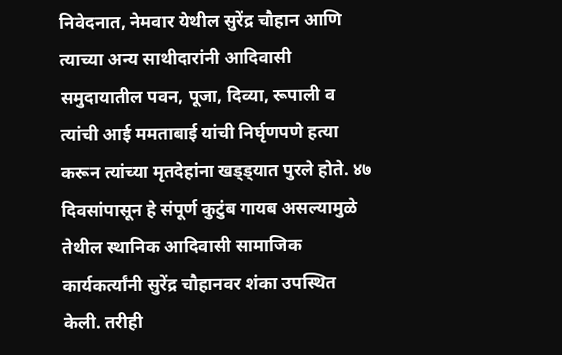निवेदनात, नेमवार येथील सुरेंद्र चौहान आणि त्याच्या अन्य साथीदारांनी आदिवासी समुदायातील पवन, पूजा, दिव्या, रूपाली व त्यांची आई ममताबाई यांची निर्घृणपणे हत्या करून त्यांच्या मृतदेहांना खड्ड्यात पुरले होते. ४७ दिवसांपासून हे संपूर्ण कुटुंब गायब असल्यामुळे तेथील स्थानिक आदिवासी सामाजिक कार्यकर्त्यांनी सुरेंद्र चौहानवर शंका उपस्थित केली. तरीही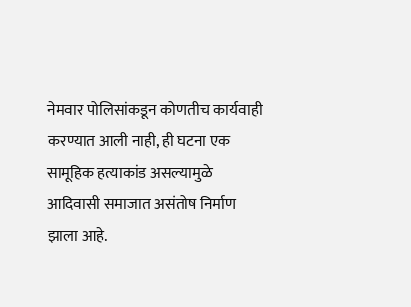नेमवार पोलिसांकडून कोणतीच कार्यवाही करण्यात आली नाही, ही घटना एक सामूहिक हत्याकांड असल्यामुळे आदिवासी समाजात असंतोष निर्माण झाला आहे.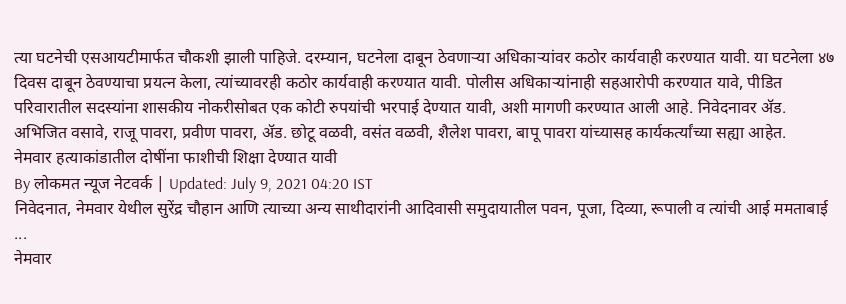त्या घटनेची एसआयटीमार्फत चौकशी झाली पाहिजे. दरम्यान, घटनेला दाबून ठेवणाऱ्या अधिकाऱ्यांवर कठोर कार्यवाही करण्यात यावी. या घटनेला ४७ दिवस दाबून ठेवण्याचा प्रयत्न केला, त्यांच्यावरही कठोर कार्यवाही करण्यात यावी. पोलीस अधिकाऱ्यांनाही सहआरोपी करण्यात यावे, पीडित परिवारातील सदस्यांना शासकीय नोकरीसोबत एक कोटी रुपयांची भरपाई देण्यात यावी, अशी मागणी करण्यात आली आहे. निवेदनावर ॲड. अभिजित वसावे, राजू पावरा, प्रवीण पावरा, ॲड. छोटू वळवी, वसंत वळवी, शैलेश पावरा, बापू पावरा यांच्यासह कार्यकर्त्यांच्या सह्या आहेत.
नेमवार हत्याकांडातील दोषींना फाशीची शिक्षा देण्यात यावी
By लोकमत न्यूज नेटवर्क | Updated: July 9, 2021 04:20 IST
निवेदनात, नेमवार येथील सुरेंद्र चौहान आणि त्याच्या अन्य साथीदारांनी आदिवासी समुदायातील पवन, पूजा, दिव्या, रूपाली व त्यांची आई ममताबाई ...
नेमवार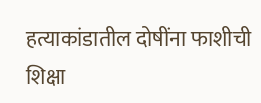हत्याकांडातील दोषींना फाशीची शिक्षा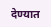देण्यात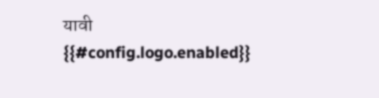यावी
{{#config.logo.enabled}}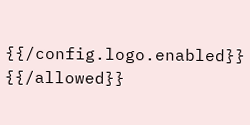{{/config.logo.enabled}}
{{/allowed}}